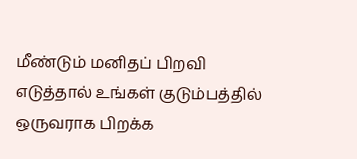மீண்டும் மனிதப் பிறவி எடுத்தால் உங்கள் குடும்பத்தில் ஒருவராக பிறக்க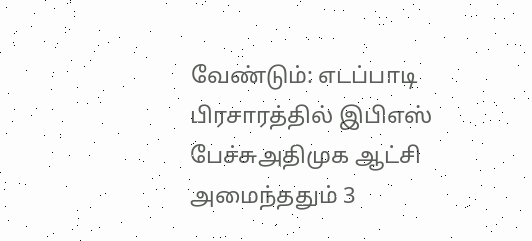வேண்டும்: எடப்பாடி பிரசாரத்தில் இபிஎஸ் பேச்சுஅதிமுக ஆட்சி அமைந்ததும் 3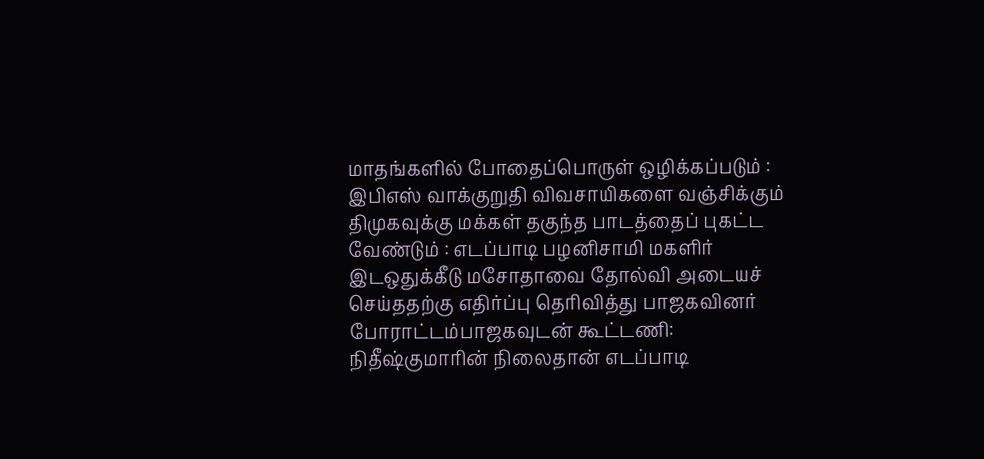மாதங்களில் போதைப்பொருள் ஒழிக்கப்படும் : இபிஎஸ் வாக்குறுதி விவசாயிகளை வஞ்சிக்கும் திமுகவுக்கு மக்கள் தகுந்த பாடத்தைப் புகட்ட வேண்டும் : எடப்பாடி பழனிசாமி மகளிர் இடஒதுக்கீடு மசோதாவை தோல்வி அடையச் செய்ததற்கு எதிர்ப்பு தெரிவித்து பாஜகவினர் போராட்டம்பாஜகவுடன் கூட்டணி: நிதீஷ்குமாரின் நிலைதான் எடப்பாடி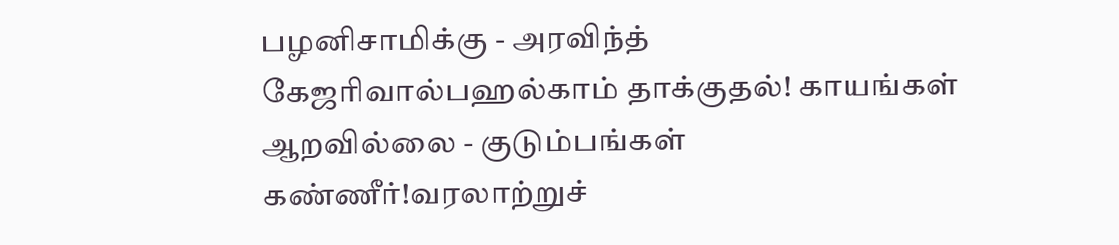பழனிசாமிக்கு - அரவிந்த் கேஜரிவால்பஹல்காம் தாக்குதல்! காயங்கள் ஆறவில்லை - குடும்பங்கள் கண்ணீர்!வரலாற்றுச்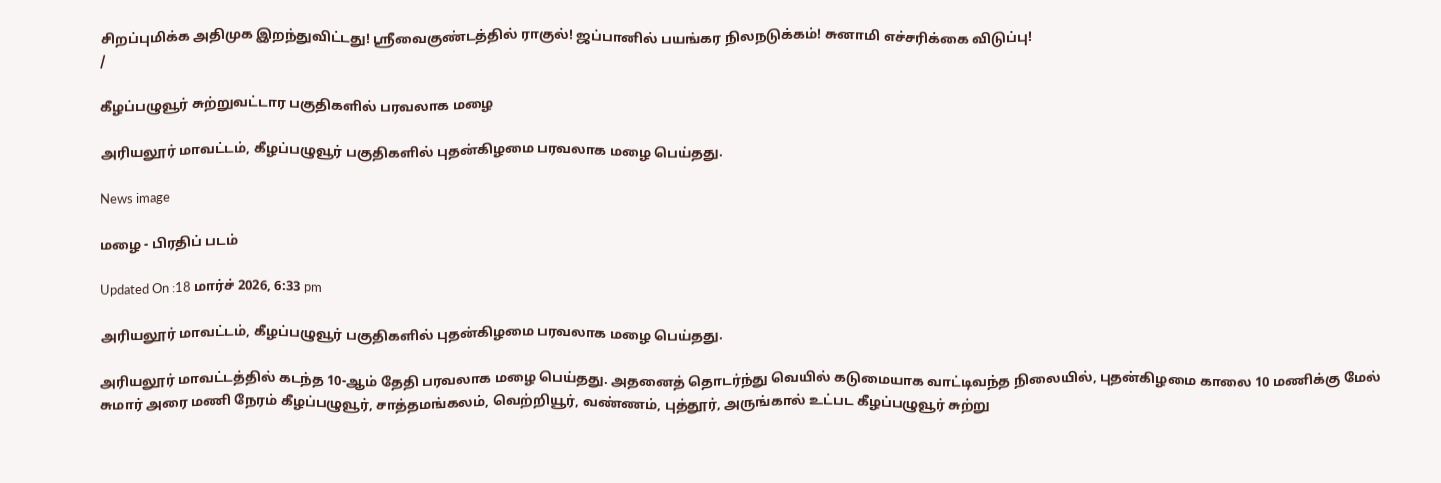சிறப்புமிக்க அதிமுக இறந்துவிட்டது! ஸ்ரீவைகுண்டத்தில் ராகுல்! ஜப்பானில் பயங்கர நிலநடுக்கம்! சுனாமி எச்சரிக்கை விடுப்பு!
/

கீழப்பழுவூர் சுற்றுவட்டார பகுதிகளில் பரவலாக மழை

அரியலூர் மாவட்டம், கீழப்பழுவூர் பகுதிகளில் புதன்கிழமை பரவலாக மழை பெய்தது.

News image

மழை - பிரதிப் படம்

Updated On :18 மார்ச் 2026, 6:33 pm

அரியலூர் மாவட்டம், கீழப்பழுவூர் பகுதிகளில் புதன்கிழமை பரவலாக மழை பெய்தது.

அரியலூர் மாவட்டத்தில் கடந்த 10-ஆம் தேதி பரவலாக மழை பெய்தது. அதனைத் தொடர்ந்து வெயில் கடுமையாக வாட்டிவந்த நிலையில், புதன்கிழமை காலை 10 மணிக்கு மேல் சுமார் அரை மணி நேரம் கீழப்பழுவூர், சாத்தமங்கலம், வெற்றியூர், வண்ணம், புத்தூர், அருங்கால் உட்பட கீழப்பழுவூர் சுற்று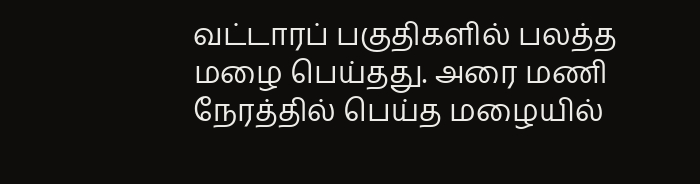வட்டாரப் பகுதிகளில் பலத்த மழை பெய்தது. அரை மணி நேரத்தில் பெய்த மழையில்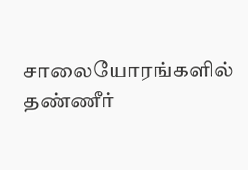சாலையோரங்களில் தண்ணீர்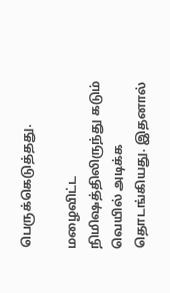பெருக்கெடுத்தது.

மழைவிட்ட நிமிஷத்திலிருந்து கடும் வெயில் அடிக்க தொடங்கியது. இதனால்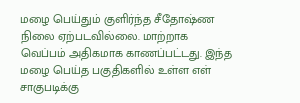மழை பெய்தும் குளிர்ந்த சீதோஷ்ண நிலை ஏற்படவில்லை. மாற்றாக வெப்பம் அதிகமாக காணப்பட்டது. இந்த மழை பெய்த பகுதிகளில் உள்ள எள் சாகுபடிக்கு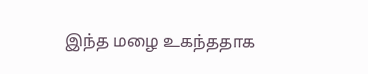இந்த மழை உகந்ததாக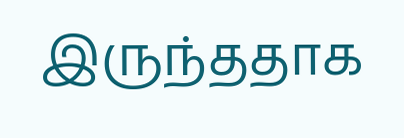இருந்ததாக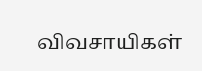விவசாயிகள்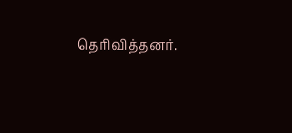தெரிவித்தனர்.